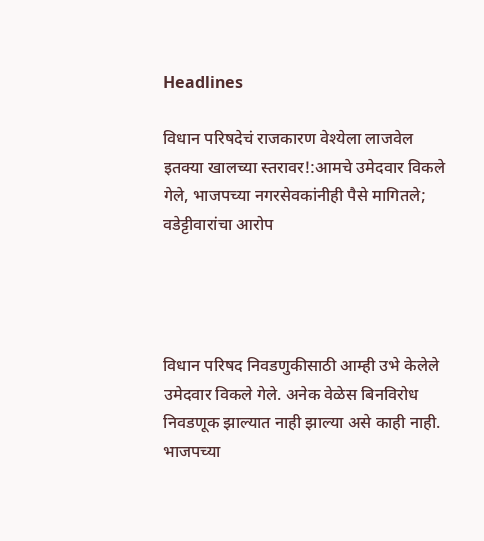Headlines

विधान परिषदेचं राजकारण वेश्येला लाजवेल इतक्या खालच्या स्तरावर!:आमचे उमेदवार विकले गेले, भाजपच्या नगरसेवकांनीही पैसे मागितले; वडेट्टीवारांचा आरोप




विधान परिषद निवडणुकीसाठी आम्ही उभे केलेले उमेदवार विकले गेले. अनेक वेळेस बिनविरोध निवडणूक झाल्यात नाही झाल्या असे काही नाही. भाजपच्या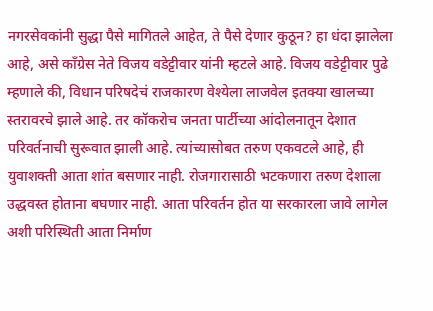नगरसेवकांनी सुद्धा पैसे मागितले आहेत, ते पैसे देणार कुठून? हा धंदा झालेला आहे, असे काँग्रेस नेते विजय वडेट्टीवार यांनी म्हटले आहे. विजय वडेट्टीवार पुढे म्हणाले की, विधान परिषदेचं राजकारण वेश्येला लाजवेल इतक्या खालच्या स्तरावरचे झाले आहे. तर कॉकरोच जनता पार्टीच्या आंदोलनातून देशात परिवर्तनाची सुरूवात झाली आहे. त्यांच्यासोबत तरुण एकवटले आहे, ही युवाशक्ती आता शांत बसणार नाही. रोजगारासाठी भटकणारा तरुण देशाला उद्धवस्त होताना बघणार नाही. आता परिवर्तन होत या सरकारला जावे लागेल अशी परिस्थिती आता निर्माण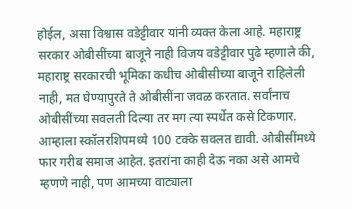होईल, असा विश्वास वडेट्टीवार यांनी व्यक्त केला आहे. महाराष्ट्र सरकार ओबीसींच्या बाजूने नाही विजय वडेट्टीवार पुढे म्हणाले की, महाराष्ट्र सरकारची भूमिका कधीच ओबीसीच्या बाजूने राहिलेली नाही, मत घेण्यापुरते ते ओबीसींना जवळ करतात. सर्वांनाच ओबीसींच्या सवलती दिल्या तर मग त्या स्पर्धेत कसे टिकणार. आम्हाला स्कॉलरशिपमध्ये 100 टक्के सवलत द्यावी. ओबीसींमध्ये फार गरीब समाज आहेत. इतरांना काही देऊ नका असे आमचे म्हणणे नाही, पण आमच्या वाट्याला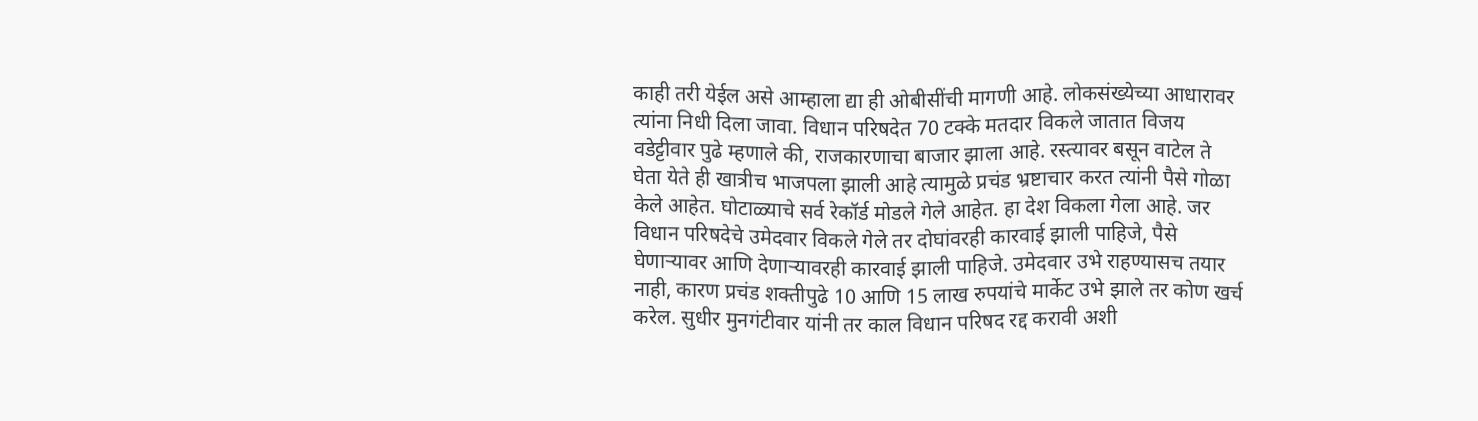काही तरी येईल असे आम्हाला द्या ही ओबीसींची मागणी आहे. लोकसंख्येच्या आधारावर त्यांना निधी दिला जावा. विधान परिषदेत 70 टक्के मतदार विकले जातात विजय वडेट्टीवार पुढे म्हणाले की, राजकारणाचा बाजार झाला आहे. रस्त्यावर बसून वाटेल ते घेता येते ही खात्रीच भाजपला झाली आहे त्यामुळे प्रचंड भ्रष्टाचार करत त्यांनी पैसे गोळा केले आहेत. घोटाळ्याचे सर्व रेकॉर्ड मोडले गेले आहेत. हा देश विकला गेला आहे. जर विधान परिषदेचे उमेदवार विकले गेले तर दोघांवरही कारवाई झाली पाहिजे, पैसे घेणाऱ्यावर आणि देणाऱ्यावरही कारवाई झाली पाहिजे. उमेदवार उभे राहण्यासच तयार नाही, कारण प्रचंड शक्तीपुढे 10 आणि 15 लाख रुपयांचे मार्केट उभे झाले तर कोण खर्च करेल. सुधीर मुनगंटीवार यांनी तर काल विधान परिषद रद्द करावी अशी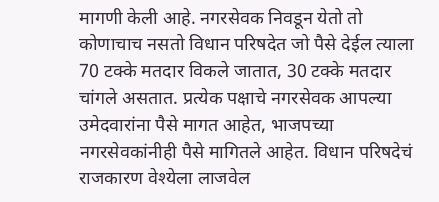मागणी केली आहे. नगरसेवक निवडून येतो तो कोणाचाच नसतो विधान परिषदेत जो पैसे देईल त्याला 70 टक्के मतदार विकले जातात, 30 टक्के मतदार चांगले असतात. प्रत्येक पक्षाचे नगरसेवक आपल्या उमेदवारांना पैसे मागत आहेत, भाजपच्या नगरसेवकांनीही पैसे मागितले आहेत. विधान परिषदेचं राजकारण वेश्येला लाजवेल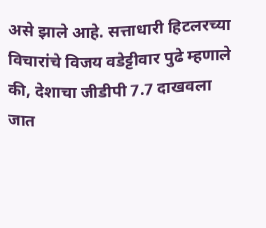असे झाले आहे. सत्ताधारी हिटलरच्या विचारांचे विजय वडेट्टीवार पुढे म्हणाले की, देशाचा जीडीपी 7.7 दाखवला जात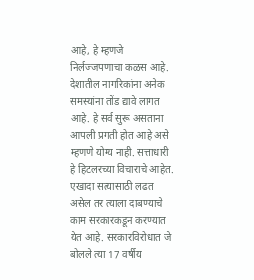आहे, हे म्हणजे निर्लज्जपणाचा कळस आहे. देशातील नागरिकांना अनेक समस्यांना तोंड द्यावे लागत आहे. हे सर्व सुरू असताना आपली प्रगती होत आहे असे म्हणणे योग्य नाही. सत्ताधारी हे हिटलरच्या विचाराचे आहेत. एखादा सत्यासाठी लढत असेल तर त्याला दाबण्याचे काम सरकारकडून करण्यात येत आहे. सरकारविरोधात जे बोलले त्या 17 वर्षीय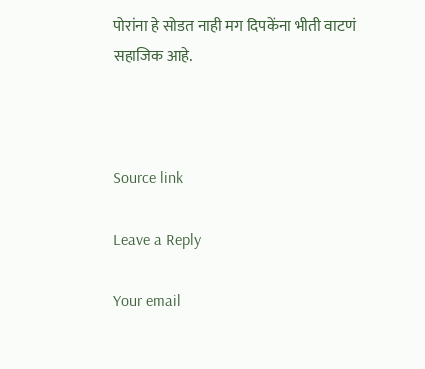पोरांना हे सोडत नाही मग दिपकेंना भीती वाटणं सहाजिक आहे.



Source link

Leave a Reply

Your email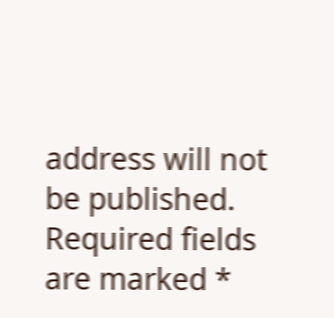address will not be published. Required fields are marked *